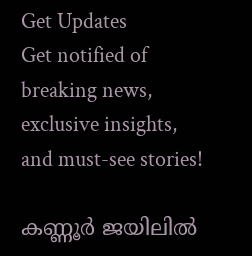Get Updates
Get notified of breaking news, exclusive insights, and must-see stories!

കണ്ണൂര്‍ ജയിലില്‍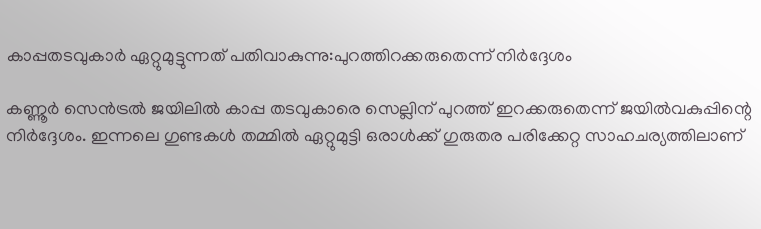കാപ്പതടവുകാര്‍ ഏറ്റുമുട്ടുന്നത് പതിവാകുന്നു:പുറത്തിറക്കരുതെന്ന് നിര്‍ദ്ദേശം

കണ്ണൂര്‍ സെന്‍ട്രല്‍ ജയിലില്‍ കാപ്പ തടവുകാരെ സെല്ലിന് പുറത്ത് ഇറക്കരുതെന്ന് ജയില്‍വകുപ്പിന്റെ നിര്‍ദ്ദേശം. ഇന്നലെ ഗുണ്ടകള്‍ തമ്മില്‍ ഏറ്റുമുട്ടി ഒരാള്‍ക്ക് ഗുരുതര പരിക്കേറ്റ സാഹചര്യത്തിലാണ്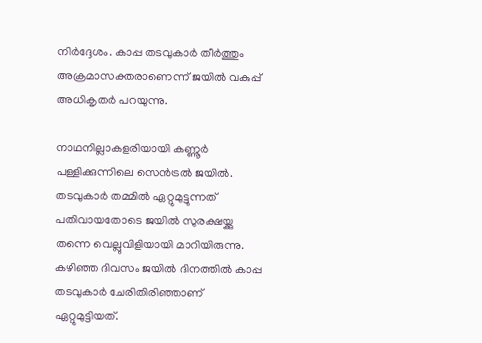നിര്‍ദ്ദേശം. കാപ്പ തടവുകാര്‍ തീര്‍ത്തും അക്രമാസക്തരാണെന്ന് ജയില്‍ വകുപ്പ് അധികൃതര്‍ പറയുന്നു.

നാഥനില്ലാകളരിയായി കണ്ണൂര്‍ പള്ളിക്കുന്നിലെ സെന്‍ട്രല്‍ ജയില്‍. തടവുകാര്‍ തമ്മില്‍ ഏറ്റുമുട്ടുന്നത് പതിവായതോടെ ജയില്‍ സുരക്ഷയ്ക്കു തന്നെ വെല്ലുവിളിയായി മാറിയിരുന്നു. കഴിഞ്ഞ ദിവസം ജയില്‍ ദിനത്തില്‍ കാപ്പ തടവുകാര്‍ ചേരിതിരിഞ്ഞാണ് ഏറ്റുമുട്ടിയത്.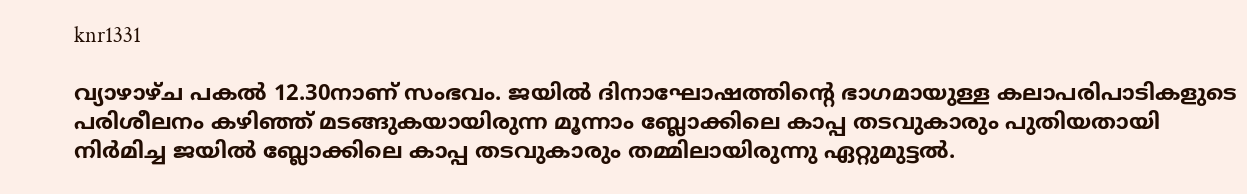knr1331

വ്യാഴാഴ്ച പകല്‍ 12.30നാണ് സംഭവം. ജയില്‍ ദിനാഘോഷത്തിന്റെ ഭാഗമായുള്ള കലാപരിപാടികളുടെ പരിശീലനം കഴിഞ്ഞ് മടങ്ങുകയായിരുന്ന മൂന്നാം ബ്ലോക്കിലെ കാപ്പ തടവുകാരും പുതിയതായി നിര്‍മിച്ച ജയില്‍ ബ്ലോക്കിലെ കാപ്പ തടവുകാരും തമ്മിലായിരുന്നു ഏറ്റുമുട്ടല്‍.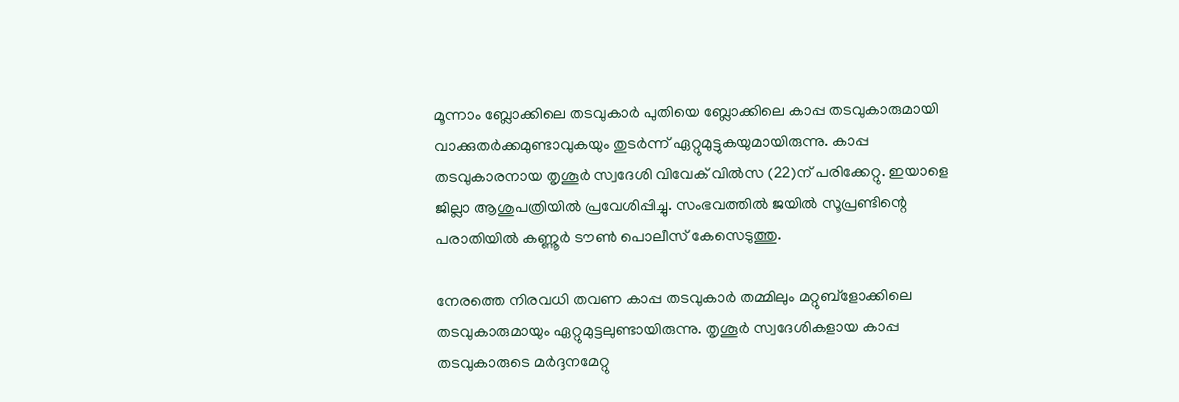മൂന്നാം ബ്ലോക്കിലെ തടവുകാര്‍ പുതിയെ ബ്ലോക്കിലെ കാപ്പ തടവുകാരുമായി വാക്കുതര്‍ക്കമുണ്ടാവുകയും തുടര്‍ന്ന് ഏറ്റുമുട്ടുകയുമായിരുന്നു. കാപ്പ തടവുകാരനായ തൃശൂര്‍ സ്വദേശി വിവേക് വില്‍സ (22)ന് പരിക്കേറ്റു. ഇയാളെ ജില്ലാ ആശുപത്രിയില്‍ പ്രവേശിപ്പിച്ചു. സംഭവത്തില്‍ ജയില്‍ സൂപ്രണ്ടിന്റെ പരാതിയില്‍ കണ്ണൂര്‍ ടൗണ്‍ പൊലീസ് കേസെടുത്തു.

നേരത്തെ നിരവധി തവണ കാപ്പ തടവുകാര്‍ തമ്മിലും മറ്റുബ്ളോക്കിലെ തടവുകാരുമായും ഏറ്റുമുട്ടലുണ്ടായിരുന്നു. തൃശൂര്‍ സ്വദേശികളായ കാപ്പ തടവുകാരുടെ മര്‍ദ്ദനമേറ്റു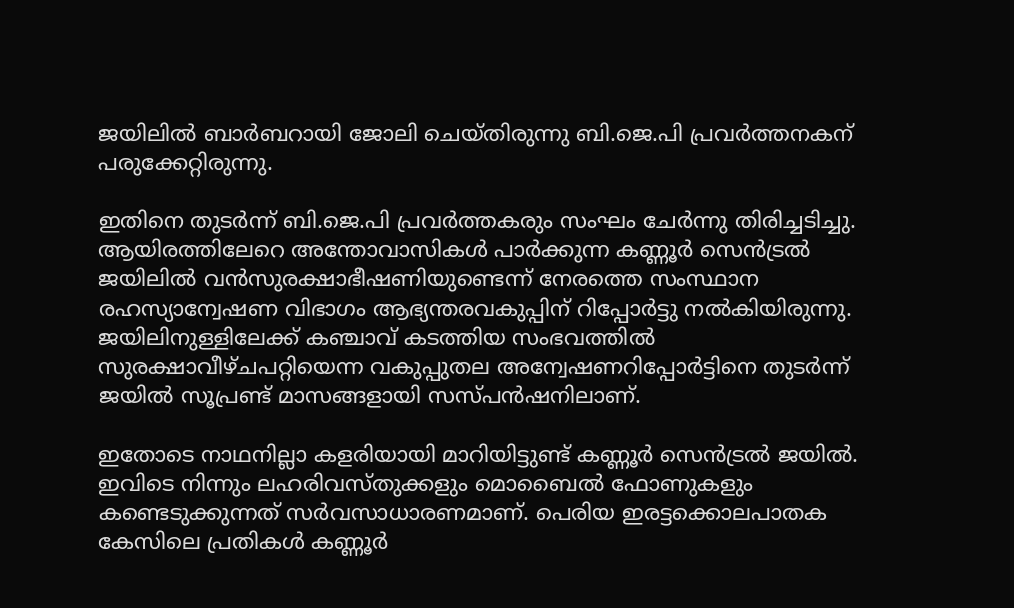ജയിലില്‍ ബാര്‍ബറായി ജോലി ചെയ്തിരുന്നു ബി.ജെ.പി പ്രവര്‍ത്തനകന് പരുക്കേറ്റിരുന്നു.

ഇതിനെ തുടര്‍ന്ന് ബി.ജെ.പി പ്രവര്‍ത്തകരും സംഘം ചേര്‍ന്നു തിരിച്ചടിച്ചു. ആയിരത്തിലേറെ അന്തോവാസികള്‍ പാര്‍ക്കുന്ന കണ്ണൂര്‍ സെന്‍ട്രല്‍ ജയിലില്‍ വന്‍സുരക്ഷാഭീഷണിയുണ്ടെന്ന് നേരത്തെ സംസ്ഥാന രഹസ്യാന്വേഷണ വിഭാഗം ആഭ്യന്തരവകുപ്പിന് റിപ്പോര്‍ട്ടു നല്‍കിയിരുന്നു. ജയിലിനുള്ളിലേക്ക് കഞ്ചാവ് കടത്തിയ സംഭവത്തില്‍ സുരക്ഷാവീഴ്ചപറ്റിയെന്ന വകുപ്പുതല അന്വേഷണറിപ്പോര്‍ട്ടിനെ തുടര്‍ന്ന് ജയില്‍ സൂപ്രണ്ട് മാസങ്ങളായി സസ്പന്‍ഷനിലാണ്.

ഇതോടെ നാഥനില്ലാ കളരിയായി മാറിയിട്ടുണ്ട് കണ്ണൂര്‍ സെന്‍ട്രല്‍ ജയില്‍. ഇവിടെ നിന്നും ലഹരിവസ്തുക്കളും മൊബൈല്‍ ഫോണുകളും കണ്ടെടുക്കുന്നത് സര്‍വസാധാരണമാണ്. പെരിയ ഇരട്ടക്കൊലപാതക കേസിലെ പ്രതികള്‍ കണ്ണൂര്‍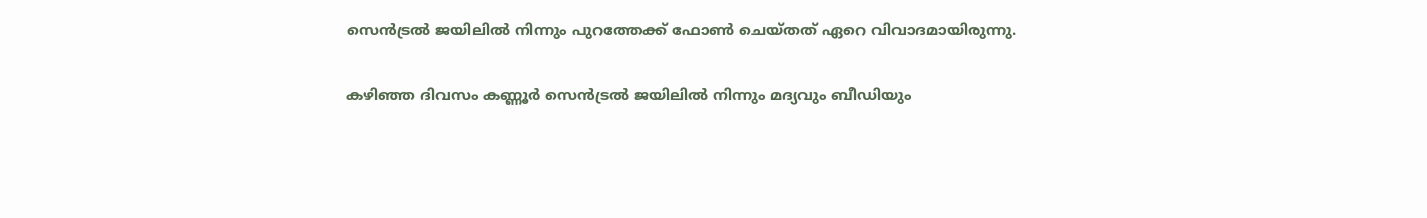സെന്‍ട്രല്‍ ജയിലില്‍ നിന്നും പുറത്തേക്ക് ഫോണ്‍ ചെയ്തത് ഏറെ വിവാദമായിരുന്നു.

കഴിഞ്ഞ ദിവസം കണ്ണൂര്‍ സെന്‍ട്രല്‍ ജയിലില്‍ നിന്നും മദ്യവും ബീഡിയും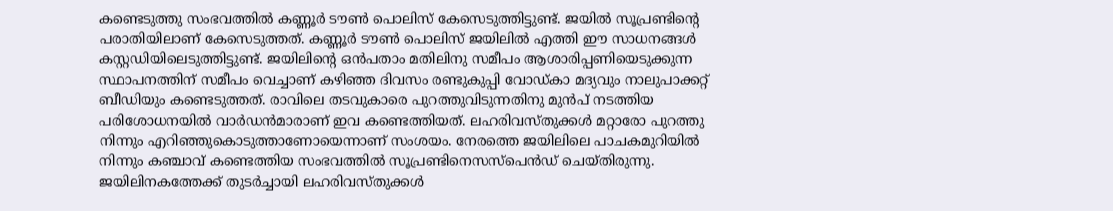കണ്ടെടുത്തു സംഭവത്തില്‍ കണ്ണൂര്‍ ടൗണ്‍ പൊലിസ് കേസെടുത്തിട്ടുണ്ട്. ജയില്‍ സൂപ്രണ്ടിന്റെ പരാതിയിലാണ് കേസെടുത്തത്. കണ്ണൂര്‍ ടൗണ്‍ പൊലിസ് ജയിലില്‍ എത്തി ഈ സാധനങ്ങള്‍ കസ്റ്റഡിയിലെടുത്തിട്ടുണ്ട്. ജയിലിന്റെ ഒന്‍പതാം മതിലിനു സമീപം ആശാരിപ്പണിയെടുക്കുന്ന സ്ഥാപനത്തിന് സമീപം വെച്ചാണ് കഴിഞ്ഞ ദിവസം രണ്ടുകുപ്പി വോഡ്കാ മദ്യവും നാലുപാക്കറ്റ് ബീഡിയും കണ്ടെടുത്തത്. രാവിലെ തടവുകാരെ പുറത്തുവിടുന്നതിനു മുന്‍പ് നടത്തിയ പരിശോധനയില്‍ വാര്‍ഡന്‍മാരാണ് ഇവ കണ്ടെത്തിയത്. ലഹരിവസ്തുക്കള്‍ മറ്റാരോ പുറത്തു നിന്നും എറിഞ്ഞുകൊടുത്താണോയെന്നാണ് സംശയം. നേരത്തെ ജയിലിലെ പാചകമുറിയില്‍ നിന്നും കഞ്ചാവ് കണ്ടെത്തിയ സംഭവത്തില്‍ സൂപ്രണ്ടിനെസസ്പെന്‍ഡ് ചെയ്തിരുന്നു. ജയിലിനകത്തേക്ക് തുടര്‍ച്ചായി ലഹരിവസ്തുക്കള്‍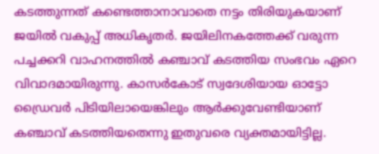കടത്തുന്നത് കണ്ടെത്താനാവാതെ നട്ടം തിരിയുകയാണ് ജയില്‍ വകുപ്പ് അധികൃതര്‍. ജയിലിനകത്തേക്ക് വരുന്ന പച്ചക്കറി വാഹനത്തില്‍ കഞ്ചാവ് കടത്തിയ സംഭവം ഏറെ വിവാദമായിരുന്നു. കാസര്‍കോട് സ്വദേശിയായ ഓട്ടോ ഡ്രൈവര്‍ പിടിയിലായെങ്കിലും ആര്‍ക്കുവേണ്ടിയാണ് കഞ്ചാവ് കടത്തിയതെന്നു ഇതുവരെ വ്യക്തമായിട്ടില്ല.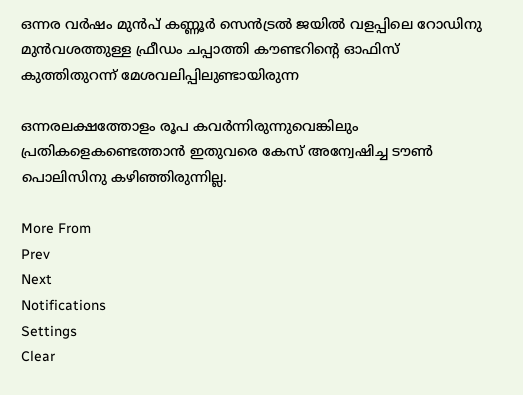ഒന്നര വര്‍ഷം മുന്‍പ് കണ്ണൂര്‍ സെന്‍ട്രല്‍ ജയില്‍ വളപ്പിലെ റോഡിനു മുന്‍വശത്തുള്ള ഫ്രീഡം ചപ്പാത്തി കൗണ്ടറിന്റെ ഓഫിസ് കുത്തിതുറന്ന് മേശവലിപ്പിലുണ്ടായിരുന്ന

ഒന്നരലക്ഷത്തോളം രൂപ കവര്‍ന്നിരുന്നുവെങ്കിലും പ്രതികളെകണ്ടെത്താന്‍ ഇതുവരെ കേസ് അന്വേഷിച്ച ടൗണ്‍ പൊലിസിനു കഴിഞ്ഞിരുന്നില്ല.

More From
Prev
Next
Notifications
Settings
Clear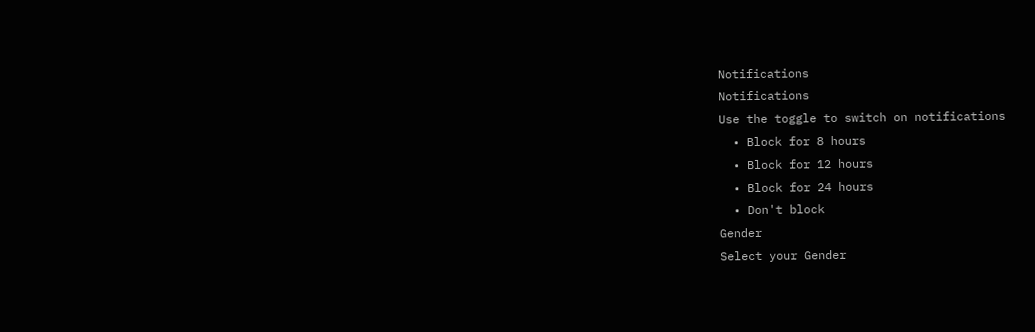Notifications
Notifications
Use the toggle to switch on notifications
  • Block for 8 hours
  • Block for 12 hours
  • Block for 24 hours
  • Don't block
Gender
Select your Gender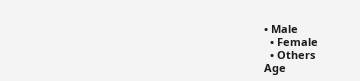• Male
  • Female
  • Others
Age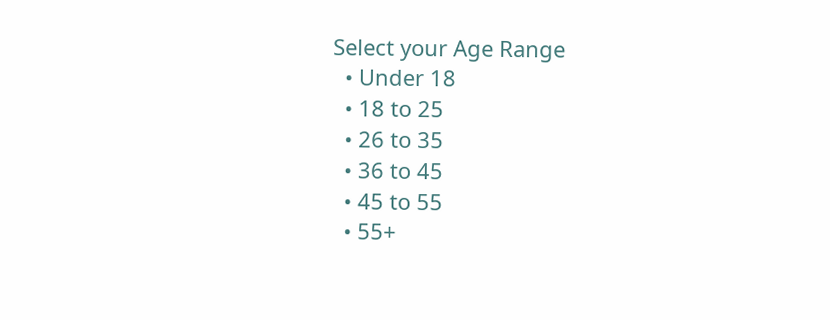Select your Age Range
  • Under 18
  • 18 to 25
  • 26 to 35
  • 36 to 45
  • 45 to 55
  • 55+